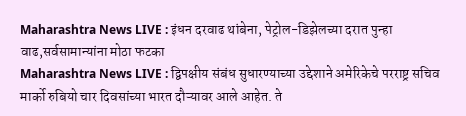Maharashtra News LIVE : इंधन दरवाढ थांबेना, पेट्रोल-डिझेलच्या दरात पुन्हा वाढ,सर्वसामान्यांना मोठा फटका
Maharashtra News LIVE : द्विपक्षीय संबंध सुधारण्याच्या उद्देशाने अमेरिकेचे परराष्ट्र सचिव मार्को रुबियो चार दिवसांच्या भारत दौऱ्यावर आले आहेत. ते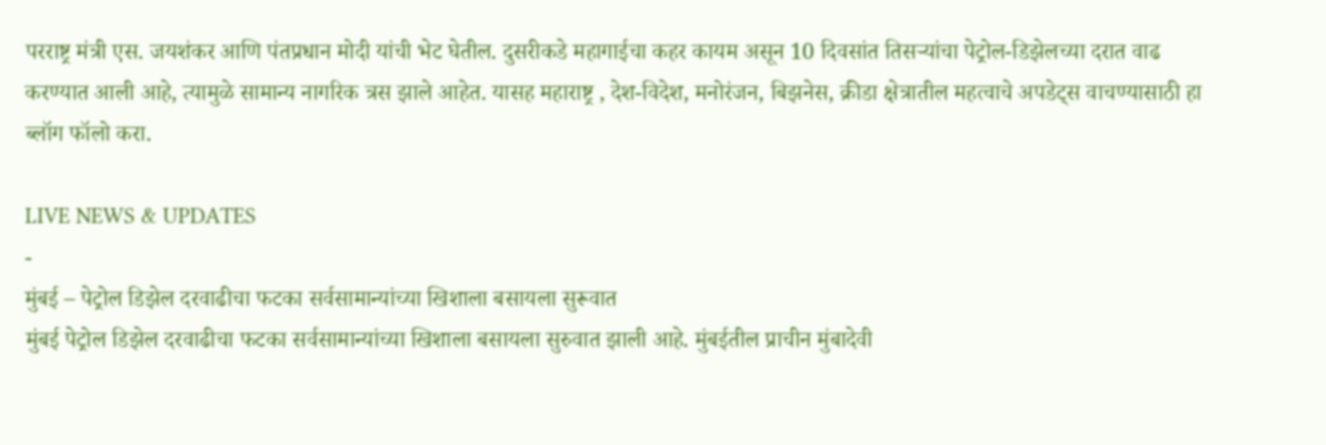परराष्ट्र मंत्री एस. जयशंकर आणि पंतप्रधान मोदी यांची भेट घेतील. दुसरीकडे महागाईचा कहर कायम असून 10 दिवसांत तिसऱ्यांचा पेट्रोल-डिझेलच्या दरात वाढ करण्यात आली आहे, त्यामुळे सामान्य नागरिक त्रस झाले आहेत. यासह महाराष्ट्र , देश-विदेश, मनोरंजन, बिझनेस, क्रीडा क्षेत्रातील महत्वाचे अपडेट्स वाचण्यासाठी हा ब्लॉग फॉलो करा.

LIVE NEWS & UPDATES
-
मुंबई – पेट्रोल डिझेल दरवाढीचा फटका सर्वसामान्यांच्या खिशाला बसायला सुरूवात
मुंबई पेट्रोल डिझेल दरवाढीचा फटका सर्वसामान्यांच्या खिशाला बसायला सुरुवात झाली आहे. मुंबईतील प्राचीन मुंबादेवी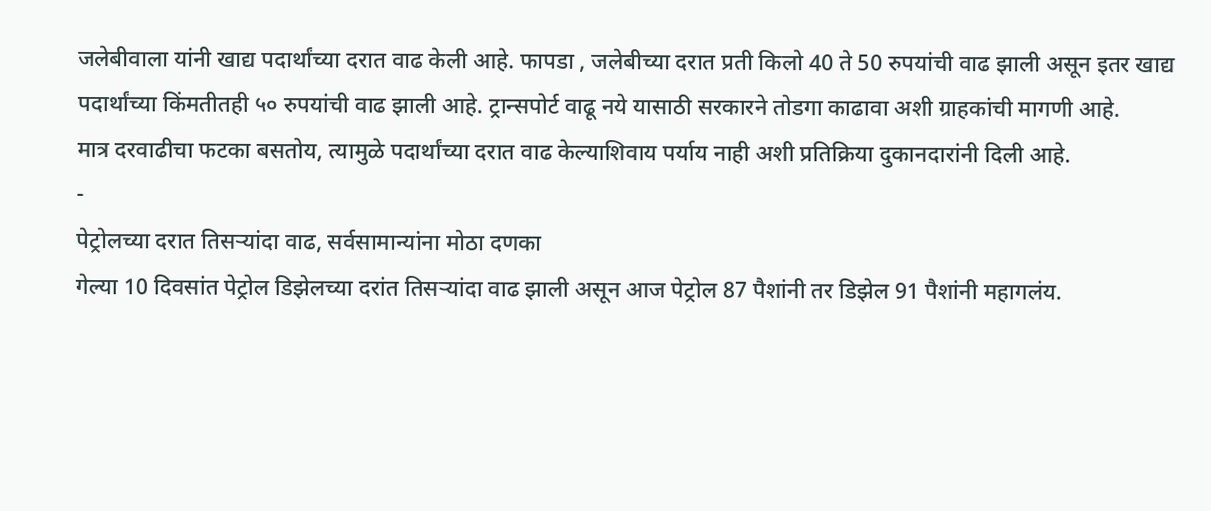जलेबीवाला यांनी खाद्य पदार्थांच्या दरात वाढ केली आहे. फापडा , जलेबीच्या दरात प्रती किलो 40 ते 50 रुपयांची वाढ झाली असून इतर खाद्य पदार्थांच्या किंमतीतही ५० रुपयांची वाढ झाली आहे. ट्रान्सपोर्ट वाढू नये यासाठी सरकारने तोडगा काढावा अशी ग्राहकांची मागणी आहे.
मात्र दरवाढीचा फटका बसतोय, त्यामुळे पदार्थांच्या दरात वाढ केल्याशिवाय पर्याय नाही अशी प्रतिक्रिया दुकानदारांनी दिली आहे.
-
पेट्रोलच्या दरात तिसऱ्यांदा वाढ, सर्वसामान्यांना मोठा दणका
गेल्या 10 दिवसांत पेट्रोल डिझेलच्या दरांत तिसऱ्यांदा वाढ झाली असून आज पेट्रोल 87 पैशांनी तर डिझेल 91 पैशांनी महागलंय.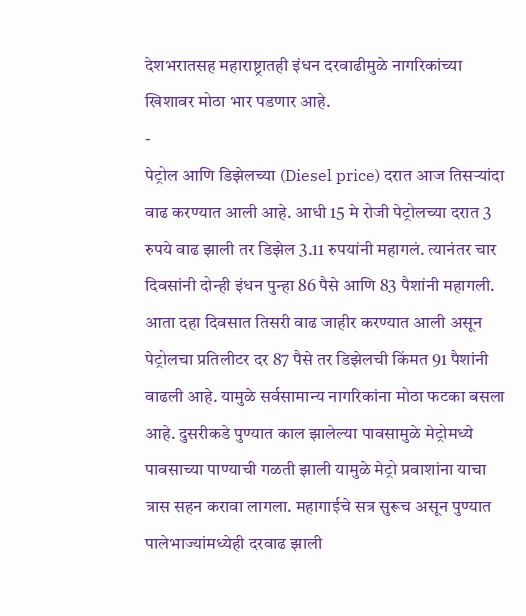देशभरातसह महाराष्ट्रातही इंधन दरवाढीमुळे नागरिकांच्या खिशावर मोठा भार पडणार आहे.
-
पेट्रोल आणि डिझेलच्या (Diesel price) दरात आज तिसऱ्यांदा वाढ करण्यात आली आहे. आधी 15 मे रोजी पेट्रोलच्या दरात 3 रुपये वाढ झाली तर डिझेल 3.11 रुपयांनी महागलं. त्यानंतर चार दिवसांनी दोन्ही इंधन पुन्हा 86 पैसे आणि 83 पैशांनी महागली. आता दहा दिवसात तिसरी वाढ जाहीर करण्यात आली असून पेट्रोलचा प्रतिलीटर दर 87 पैसे तर डिझेलची किंमत 91 पैशांनी वाढली आहे. यामुळे सर्वसामान्य नागरिकांना मोठा फटका बसला आहे. दुसरीकडे पुण्यात काल झालेल्या पावसामुळे मेट्रोमध्ये पावसाच्या पाण्याची गळती झाली यामुळे मेट्रो प्रवाशांना याचा त्रास सहन करावा लागला. महागाईचे सत्र सुरूच असून पुण्यात पालेभाज्यांमध्येही दरवाढ झाली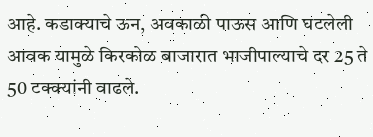आहे. कडाक्याचे ऊन, अवकाळी पाऊस आणि घटलेली आवक यामुळे किरकोळ बाजारात भाजीपाल्याचे दर 25 ते 50 टक्क्यांनी वाढले.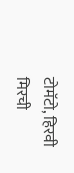टोमॅटो, हिरवी मिरची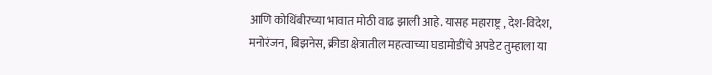आणि कोथिंबीरच्या भावात मोठी वाढ झाली आहे. यासह महाराष्ट्र , देश-विदेश, मनोरंजन, बिझनेस, क्रीडा क्षेत्रातील महत्वाच्या घडामोडींचे अपडेट तुम्हाला या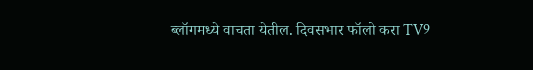ब्लॉगमध्ये वाचता येतील. दिवसभार फॉलो करा TV9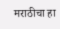मराठीचा हा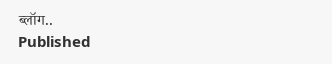ब्लॉग..
Published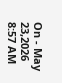On - May 23,2026 8:57 AM